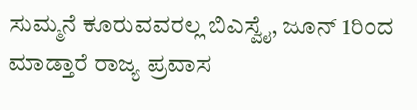ಸುಮ್ಮನೆ ಕೂರುವವರಲ್ಲ ಬಿಎಸ್ವೈ, ಜೂನ್ 1ರಿಂದ ಮಾಡ್ತಾರೆ ರಾಜ್ಯ ಪ್ರವಾಸ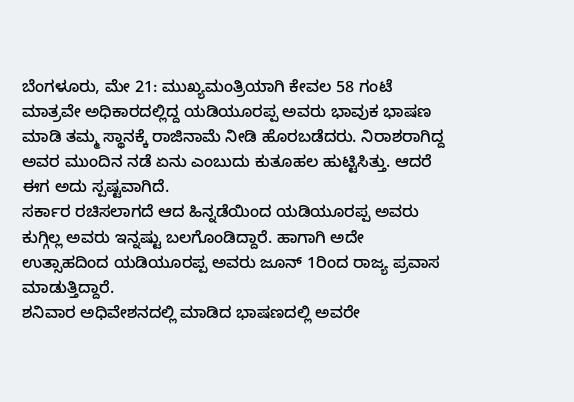ಬೆಂಗಳೂರು, ಮೇ 21: ಮುಖ್ಯಮಂತ್ರಿಯಾಗಿ ಕೇವಲ 58 ಗಂಟೆ ಮಾತ್ರವೇ ಅಧಿಕಾರದಲ್ಲಿದ್ದ ಯಡಿಯೂರಪ್ಪ ಅವರು ಭಾವುಕ ಭಾಷಣ ಮಾಡಿ ತಮ್ಮ ಸ್ಥಾನಕ್ಕೆ ರಾಜಿನಾಮೆ ನೀಡಿ ಹೊರಬಡೆದರು. ನಿರಾಶರಾಗಿದ್ದ ಅವರ ಮುಂದಿನ ನಡೆ ಏನು ಎಂಬುದು ಕುತೂಹಲ ಹುಟ್ಟಿಸಿತ್ತು. ಆದರೆ ಈಗ ಅದು ಸ್ಪಷ್ಟವಾಗಿದೆ.
ಸರ್ಕಾರ ರಚಿಸಲಾಗದೆ ಆದ ಹಿನ್ನಡೆಯಿಂದ ಯಡಿಯೂರಪ್ಪ ಅವರು ಕುಗ್ಗಿಲ್ಲ ಅವರು ಇನ್ನಷ್ಟು ಬಲಗೊಂಡಿದ್ದಾರೆ. ಹಾಗಾಗಿ ಅದೇ ಉತ್ಸಾಹದಿಂದ ಯಡಿಯೂರಪ್ಪ ಅವರು ಜೂನ್ 1ರಿಂದ ರಾಜ್ಯ ಪ್ರವಾಸ ಮಾಡುತ್ತಿದ್ದಾರೆ.
ಶನಿವಾರ ಅಧಿವೇಶನದಲ್ಲಿ ಮಾಡಿದ ಭಾಷಣದಲ್ಲಿ ಅವರೇ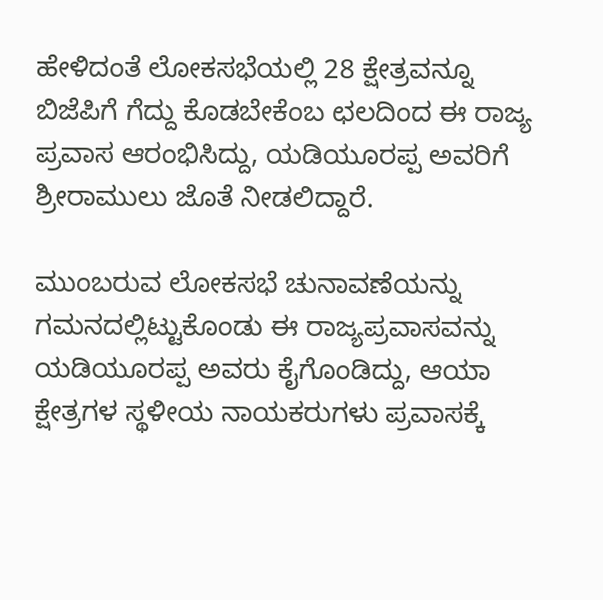ಹೇಳಿದಂತೆ ಲೋಕಸಭೆಯಲ್ಲಿ 28 ಕ್ಷೇತ್ರವನ್ನೂ ಬಿಜೆಪಿಗೆ ಗೆದ್ದು ಕೊಡಬೇಕೆಂಬ ಛಲದಿಂದ ಈ ರಾಜ್ಯ ಪ್ರವಾಸ ಆರಂಭಿಸಿದ್ದು, ಯಡಿಯೂರಪ್ಪ ಅವರಿಗೆ ಶ್ರೀರಾಮುಲು ಜೊತೆ ನೀಡಲಿದ್ದಾರೆ.

ಮುಂಬರುವ ಲೋಕಸಭೆ ಚುನಾವಣೆಯನ್ನು ಗಮನದಲ್ಲಿಟ್ಟುಕೊಂಡು ಈ ರಾಜ್ಯಪ್ರವಾಸವನ್ನು ಯಡಿಯೂರಪ್ಪ ಅವರು ಕೈಗೊಂಡಿದ್ದು, ಆಯಾ ಕ್ಷೇತ್ರಗಳ ಸ್ಥಳೀಯ ನಾಯಕರುಗಳು ಪ್ರವಾಸಕ್ಕೆ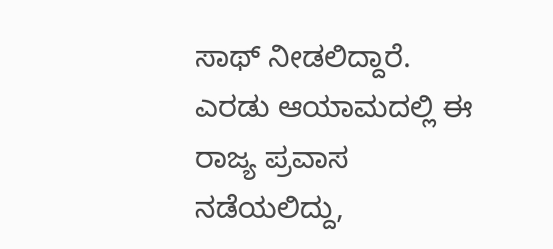ಸಾಥ್ ನೀಡಲಿದ್ದಾರೆ.
ಎರಡು ಆಯಾಮದಲ್ಲಿ ಈ ರಾಜ್ಯ ಪ್ರವಾಸ ನಡೆಯಲಿದ್ದು,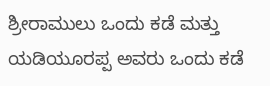ಶ್ರೀರಾಮುಲು ಒಂದು ಕಡೆ ಮತ್ತು ಯಡಿಯೂರಪ್ಪ ಅವರು ಒಂದು ಕಡೆ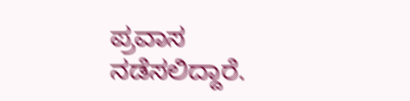ಪ್ರವಾಸ ನಡೆಸಲಿದ್ದಾರೆ.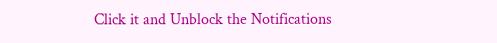Click it and Unblock the Notifications